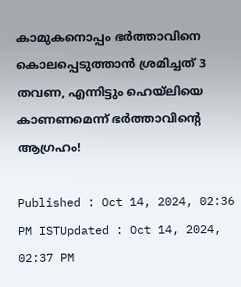കാമുകനൊപ്പം ഭർത്താവിനെ കൊലപ്പെടുത്താൻ ശ്രമിച്ചത് 3 തവണ, എന്നിട്ടും ഹെയ്ലിയെ കാണണമെന്ന് ഭർത്താവിന്റെ ആഗ്രഹം!

Published : Oct 14, 2024, 02:36 PM ISTUpdated : Oct 14, 2024, 02:37 PM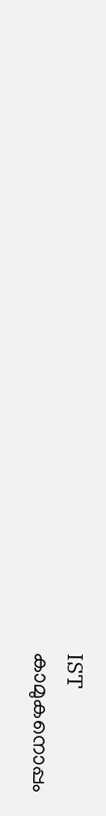IST
കാമുകനൊപ്പം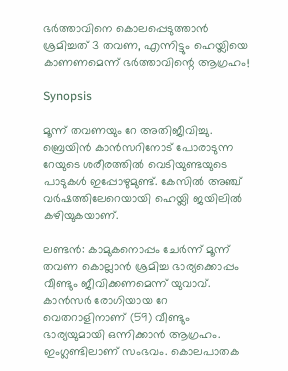ഭർത്താവിനെ കൊലപ്പെടുത്താൻ ശ്രമിച്ചത് 3 തവണ, എന്നിട്ടും ഹെയ്ലിയെ കാണണമെന്ന് ഭർത്താവിന്റെ ആഗ്രഹം!

Synopsis

മൂന്ന് തവണയും റേ അതിജീവിച്ചു. ബ്രെയിൻ കാൻസ‌റിനോട് പോരാടുന്ന റേയുടെ ശരീരത്തിൽ വെടിയുണ്ടയുടെ പാടുകൾ ഇപ്പോഴുമുണ്ട്. കേസിൽ അഞ്ച് വർഷത്തിലേറെയായി ഹെയ്ലി ജയിലിൽ കഴിയുകയാണ്.

ലണ്ടൻ: കാമുകനൊപ്പം ചേർന്ന് മൂന്ന് തവണ കൊല്ലാൻ ശ്രമിച്ച ഭാര്യക്കൊപ്പം വീണ്ടും ജീവിക്കണമെന്ന് യുവാവ്. കാൻസർ രോഗിയായ റേ വെതറാളിനാണ് (59) വീണ്ടും ഭാര്യയുമായി ഒന്നിക്കാൻ ആഗ്രഹം. ഇംഗ്ലണ്ടിലാണ് സംഭവം. കൊലപാതക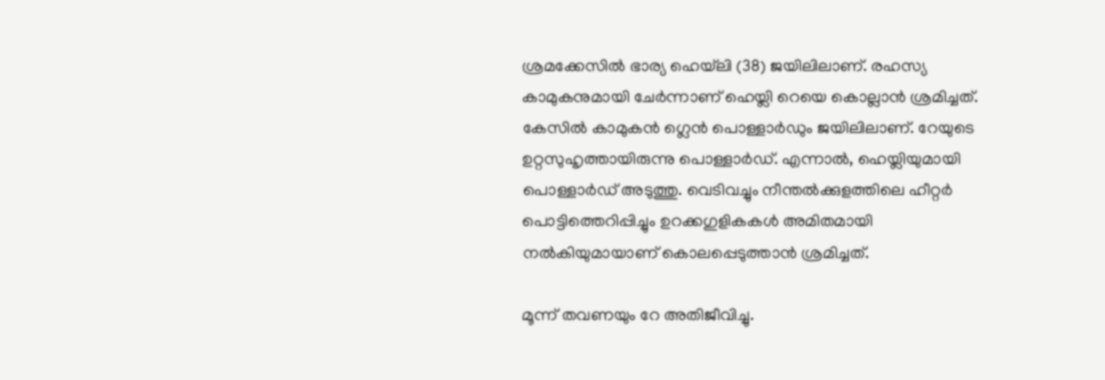ശ്രമക്കേസിൽ ഭാര്യ ഹെയ്‌ലി (38) ജയിലിലാണ്. രഹസ്യ കാമുകനുമായി ചേർന്നാണ് ഹെയ്ലി റെയെ കൊല്ലാൻ ശ്രമിച്ചത്. കേസിൽ കാമുകൻ ഗ്ലെൻ പൊള്ളാർഡും ജയിലിലാണ്. റേയുടെ ഉറ്റസുഹൃത്തായിരുന്നു പൊള്ളാർഡ്. എന്നാൽ, ഹെയ്ലിയുമായി പൊള്ളാർഡ് അടുത്തു. വെടിവച്ചും നീന്തൽക്കുളത്തിലെ ഹീറ്റർ പൊട്ടിത്തെറിപ്പിച്ചും ഉറക്കഗുളികകൾ അമിതമായി നൽകിയുമായാണ് കൊലപ്പെടുത്താൻ ശ്രമിച്ചത്.

മൂന്ന് തവണയും റേ അതിജീവിച്ചു.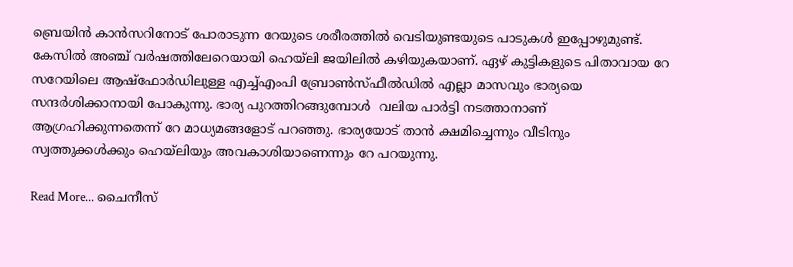ബ്രെയിൻ കാൻസ‌റിനോട് പോരാടുന്ന റേയുടെ ശരീരത്തിൽ വെടിയുണ്ടയുടെ പാടുകൾ ഇപ്പോഴുമുണ്ട്. കേസിൽ അഞ്ച് വർഷത്തിലേറെയായി ഹെയ്ലി ജയിലിൽ കഴിയുകയാണ്. ഏഴ് കുട്ടികളുടെ പിതാവായ റേ സറേയിലെ ആഷ്‌ഫോർഡിലുള്ള എച്ച്എംപി ബ്രോൺസ്ഫീൽഡിൽ എല്ലാ മാസവും ഭാര്യയെ സന്ദർശിക്കാനായി പോകുന്നു. ഭാര്യ പുറത്തിറങ്ങുമ്പോൾ  വലിയ പാർട്ടി നടത്താനാണ് ആഗ്രഹിക്കുന്നതെന്ന് റേ മാധ്യമങ്ങളോട് പറഞ്ഞു. ഭാര്യയോട് താൻ ക്ഷമിച്ചെന്നും വീടിനും സ്വത്തുക്കൾക്കും ഹെയ്ലിയും അവകാശിയാണെന്നും റേ പറയുന്നു.

Read More... ചൈനീസ്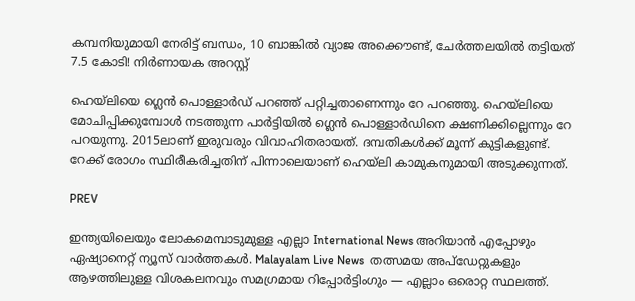കമ്പനിയുമായി നേരിട്ട് ബന്ധം, 10 ബാങ്കിൽ വ്യാജ അക്കൌണ്ട്, ചേർത്തലയിൽ തട്ടിയത് 7.5 കോടി! നിർണായക അറസ്റ്റ്

ഹെയ്ലിയെ ഗ്ലെൻ പൊള്ളാർഡ് പറഞ്ഞ് പറ്റിച്ചതാണെന്നും റേ പറഞ്ഞു. ഹെയ്‌ലിയെ മോചിപ്പിക്കുമ്പോൾ നടത്തുന്ന പാർട്ടിയിൽ ഗ്ലെൻ പൊള്ളാർഡിനെ ക്ഷണിക്കില്ലെന്നും റേ പറയുന്നു. 2015ലാണ് ഇരുവരും വിവാഹിതരായത്. ദമ്പതികൾക്ക് മൂന്ന് കുട്ടികളുണ്ട്. റേക്ക് രോഗം സ്ഥിരീകരിച്ചതിന് പിന്നാലെയാണ് ഹെയ്ലി കാമുകനുമായി അടുക്കുന്നത്.

PREV

ഇന്ത്യയിലെയും ലോകമെമ്പാടുമുള്ള എല്ലാ International News അറിയാൻ എപ്പോഴും ഏഷ്യാനെറ്റ് ന്യൂസ് വാർത്തകൾ. Malayalam Live News  തത്സമയ അപ്‌ഡേറ്റുകളും ആഴത്തിലുള്ള വിശകലനവും സമഗ്രമായ റിപ്പോർട്ടിംഗും — എല്ലാം ഒരൊറ്റ സ്ഥലത്ത്.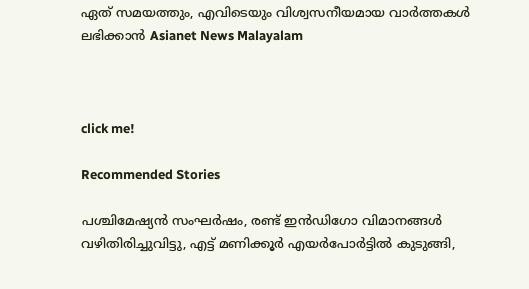ഏത് സമയത്തും, എവിടെയും വിശ്വസനീയമായ വാർത്തകൾ ലഭിക്കാൻ Asianet News Malayalam



click me!

Recommended Stories

പശ്ചിമേഷ്യൻ സംഘർഷം, രണ്ട് ഇൻഡിഗോ വിമാനങ്ങൾ വഴിതിരിച്ചുവിട്ടു, എട്ട് മണിക്കൂർ എയർപോർട്ടിൽ കുടുങ്ങി,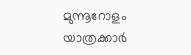മുന്നൂറോളം യാത്രക്കാർ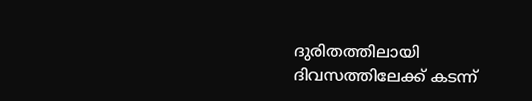ദുരിതത്തിലായി
ദിവസത്തിലേക്ക് കടന്ന്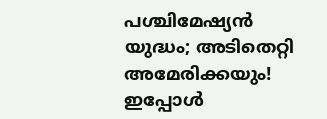പശ്ചിമേഷ്യൻ യുദ്ധം; അടിതെറ്റി അമേരിക്കയും! ഇപ്പോൾ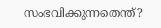സംഭവിക്കുന്നതെന്ത്?